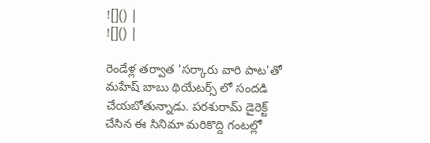![]() |
![]() |

రెండేళ్ల తర్వాత 'సర్కారు వారి పాట'తో మహేష్ బాబు థియేటర్స్ లో సందడి చేయబోతున్నాడు. పరశురామ్ డైరెక్ట్ చేసిన ఈ సినిమా మరికొద్ది గంటల్లో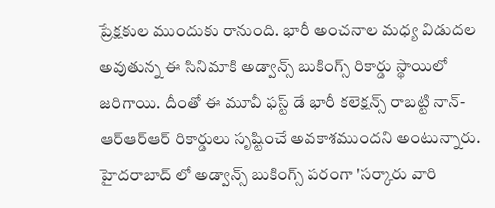ప్రేక్షకుల ముందుకు రానుంది. భారీ అంచనాల మధ్య విడుదల అవుతున్న ఈ సినిమాకి అడ్వాన్స్ బుకింగ్స్ రికార్డు స్థాయిలో జరిగాయి. దీంతో ఈ మూవీ ఫస్ట్ డే భారీ కలెక్షన్స్ రాబట్టి నాన్-ఆర్ఆర్ఆర్ రికార్డులు సృష్టించే అవకాశముందని అంటున్నారు.
హైదరాబాద్ లో అడ్వాన్స్ బుకింగ్స్ పరంగా 'సర్కారు వారి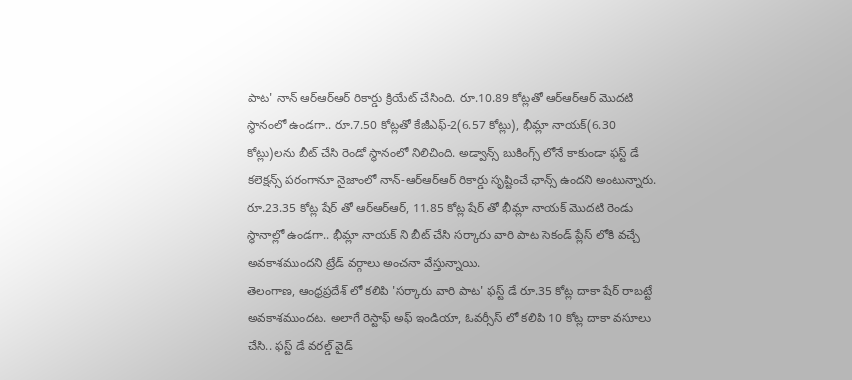పాట' నాన్ ఆర్ఆర్ఆర్ రికార్డు క్రియేట్ చేసింది. రూ.10.89 కోట్లతో ఆర్ఆర్ఆర్ మొదటి స్థానంలో ఉండగా.. రూ.7.50 కోట్లతో కేజీఎఫ్-2(6.57 కోట్లు), భీమ్లా నాయక్(6.30 కోట్లు)లను బీట్ చేసి రెండో స్థానంలో నిలిచింది. అడ్వాన్స్ బుకింగ్స్ లోనే కాకుండా ఫస్ట్ డే కలెక్షన్స్ పరంగానూ నైజాంలో నాన్-ఆర్ఆర్ఆర్ రికార్డు సృష్టించే ఛాన్స్ ఉందని అంటున్నారు. రూ.23.35 కోట్ల షేర్ తో ఆర్ఆర్ఆర్, 11.85 కోట్ల షేర్ తో భీమ్లా నాయక్ మొదటి రెండు స్థానాల్లో ఉండగా.. భీమ్లా నాయక్ ని బీట్ చేసి సర్కారు వారి పాట సెకండ్ ప్లేస్ లోకి వచ్చే అవకాశముందని ట్రేడ్ వర్గాలు అంచనా వేస్తున్నాయి.
తెలంగాణ, ఆంధ్రప్రదేశ్ లో కలిపి 'సర్కారు వారి పాట' ఫస్ట్ డే రూ.35 కోట్ల దాకా షేర్ రాబట్టే అవకాశముందట. అలాగే రెస్టాఫ్ అఫ్ ఇండియా, ఓవర్సీస్ లో కలిపి 10 కోట్ల దాకా వసూలు చేసి.. ఫస్ట్ డే వరల్డ్ వైడ్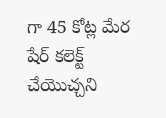గా 45 కోట్ల మేర షేర్ కలెక్ట్ చేయొచ్చని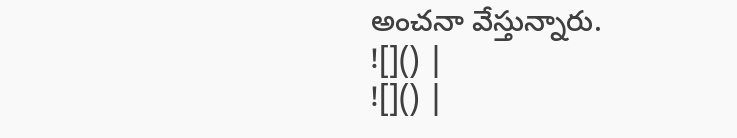అంచనా వేస్తున్నారు.
![]() |
![]() |